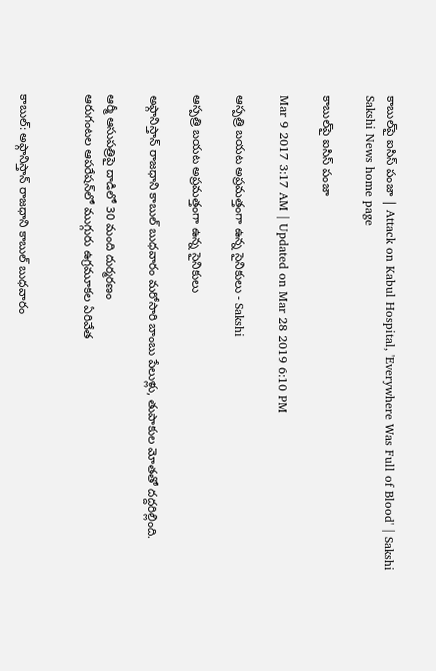కాబుల్‌పై ఐసిస్‌ పంజా | Attack on Kabul Hospital, 'Everywhere Was Full of Blood' | Sakshi
Sakshi News home page

కాబుల్‌పై ఐసిస్‌ పంజా

Mar 9 2017 3:17 AM | Updated on Mar 28 2019 6:10 PM

ఆస్పత్రి బయట అప్రమత్తంగా ఉన్న సైనికులు - Sakshi

ఆస్పత్రి బయట అప్రమత్తంగా ఉన్న సైనికులు

అఫ్గానిస్తాన్‌ రాజధాని కాబుల్‌ బుధవారం మరోసారి బాంబు పేలుళ్లు, తుపాకుల మోతతో దద్దరిల్లింది.

ఆర్మీ ఆసుపత్రిపై దాడిలో 30 మంది దుర్మరణం
ఆరుగంటల ఆపరేషన్‌లో ముగ్గురు ఉగ్రమూకల ఏరివేత


కాబుల్‌: అఫ్గానిస్తాన్‌ రాజధాని కాబుల్‌ బుధవారం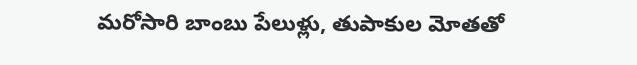మరోసారి బాంబు పేలుళ్లు, తుపాకుల మోతతో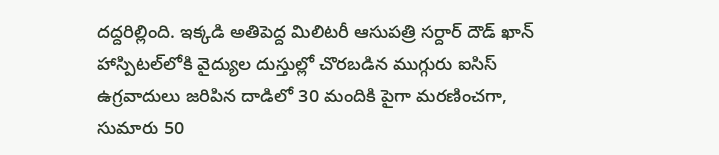దద్దరిల్లింది. ఇక్కడి అతిపెద్ద మిలిటరీ ఆసుపత్రి సర్దార్‌ దౌడ్‌ ఖాన్‌ హాస్పిటల్‌లోకి వైద్యుల దుస్తుల్లో చొరబడిన ముగ్గురు ఐసిస్‌ ఉగ్రవాదులు జరిపిన దాడిలో 30 మందికి పైగా మరణించగా, సుమారు 50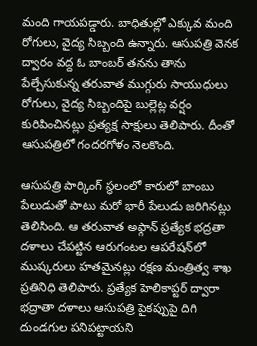మంది గాయపడ్డారు. బాధితుల్లో ఎక్కువ మంది రోగులు, వైద్య సిబ్బంది ఉన్నారు. ఆసుపత్రి వెనక ద్వారం వద్ద ఓ బాంబర్‌ తనను తాను పేల్చేసుకున్న తరువాత ముగ్గురు సాయుధులు రోగులు, వైద్య సిబ్బందిపై బుల్లెట్ల వర్షం కురిపించినట్లు ప్రత్యక్ష సాక్షులు తెలిపారు. దీంతో ఆసుపత్రిలో గందరగోళం నెలకొంది.

ఆసుపత్రి పార్కింగ్‌ స్థలంలో కారులో బాంబు పేలుడుతో పాటు మరో భారీ పేలుడు జరిగినట్లు తెలిసింది. ఆ తరువాత అఫ్గాన్‌ ప్రత్యేక భద్రతా దళాలు చేపట్టిన ఆరుగంటల ఆపరేషన్‌లో ముష్కరులు హతమైనట్లు రక్షణ మంత్రిత్వ శాఖ ప్రతినిధి తెలిపారు. ప్రత్యేక హెలికాప్టర్‌ ద్వారా భద్రాతా దళాలు ఆసుపత్రి పైకప్పుపై దిగి దుండగుల పనిపట్టాయని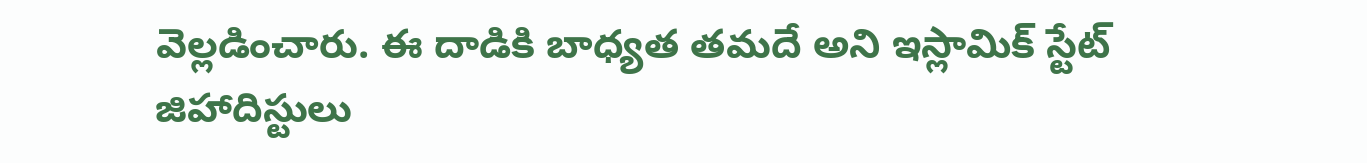వెల్లడించారు. ఈ దాడికి బాధ్యత తమదే అని ఇస్లామిక్‌ స్టేట్‌ జిహాదిస్టులు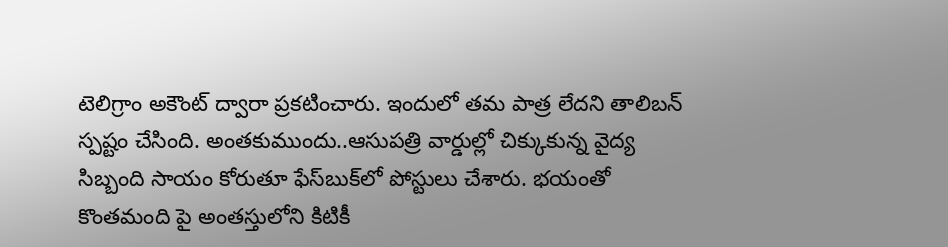టెలిగ్రాం అకౌంట్‌ ద్వారా ప్రకటించారు. ఇందులో తమ పాత్ర లేదని తాలిబన్‌ స్పష్టం చేసింది. అంతకుముందు..ఆసుపత్రి వార్డుల్లో చిక్కుకున్న వైద్య సిబ్బంది సాయం కోరుతూ ఫేస్‌బుక్‌లో పోస్టులు చేశారు. భయంతో కొంతమంది పై అంతస్తులోని కిటికీ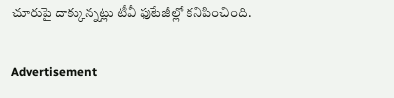చూరుపై దాక్కున్నట్లు టీవీ ఫుటేజీల్లో కనిపించింది.

Advertisement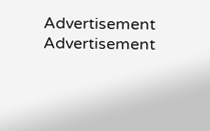Advertisement
Advertisement